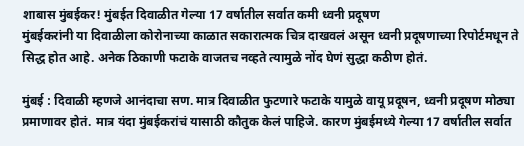शाबास मुंबईकर! मुंबईत दिवाळीत गेल्या 17 वर्षातील सर्वात कमी ध्वनी प्रदूषण
मुंबईकरांनी या दिवाळीला कोरोनाच्या काळात सकारात्मक चित्र दाखवलं असून ध्वनी प्रदूषणाच्या रिपोर्टमधून ते सिद्ध होत आहे. अनेक ठिकाणी फटाके वाजतच नव्हते त्यामुळे नोंद घेणं सुद्धा कठीण होतं.

मुंबई : दिवाळी म्हणजे आनंदाचा सण. मात्र दिवाळीत फुटणारे फटाके यामुळे वायू प्रदूषन, ध्वनी प्रदूषण मोठ्या प्रमाणावर होतं. मात्र यंदा मुंबईकरांचं यासाठी कौतुक केलं पाहिजे. कारण मुंबईमध्ये गेल्या 17 वर्षातील सर्वात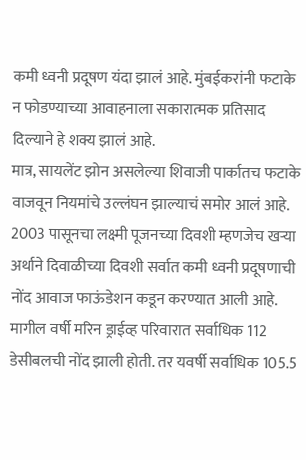कमी ध्वनी प्रदूषण यंदा झालं आहे. मुंबईकरांनी फटाके न फोडण्याच्या आवाहनाला सकारात्मक प्रतिसाद दिल्याने हे शक्य झालं आहे.
मात्र, सायलेंट झोन असलेल्या शिवाजी पार्कातच फटाके वाजवून नियमांचे उल्लंघन झाल्याचं समोर आलं आहे. 2003 पासूनचा लक्ष्मी पूजनच्या दिवशी म्हणजेच खऱ्या अर्थाने दिवाळीच्या दिवशी सर्वात कमी ध्वनी प्रदूषणाची नोंद आवाज फाऊंडेशन कडून करण्यात आली आहे. मागील वर्षी मरिन ड्राईव्ह परिवारात सर्वाधिक 112 डेसीबलची नोंद झाली होती. तर यवर्षी सर्वाधिक 105.5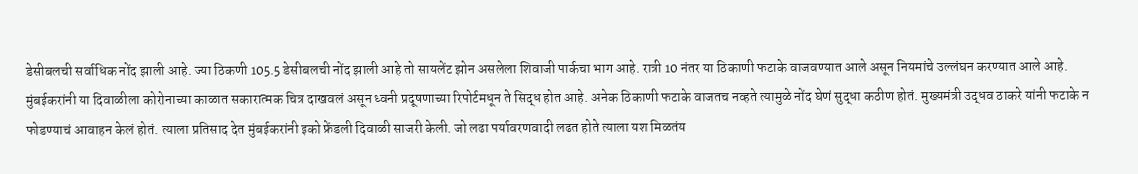डेसीबलची सर्वाधिक नोंद झाली आहे. ज्या ठिकणी 105.5 डेसीबलची नोंद झाली आहे तो सायलेंट झोन असलेला शिवाजी पार्कचा भाग आहे. रात्री 10 नंतर या ठिकाणी फटाके वाजवण्यात आले असून नियमांचे उल्लंघन करण्यात आले आहे.
मुंबईकरांनी या दिवाळीला कोरोनाच्या काळात सकारात्मक चित्र दाखवलं असून ध्वनी प्रदूषणाच्या रिपोर्टमधून ते सिद्ध होत आहे. अनेक ठिकाणी फटाके वाजतच नव्हते त्यामुळे नोंद घेणं सुद्धा कठीण होतं. मुख्यमंत्री उद्धव ठाकरे यांनी फटाके न फोडण्याचं आवाहन केलं होतं. त्याला प्रतिसाद देत मुंबईकरांनी इको फ्रेंडली दिवाळी साजरी केली. जो लढा पर्यावरणवादी लढत होते त्याला यश मिळतंय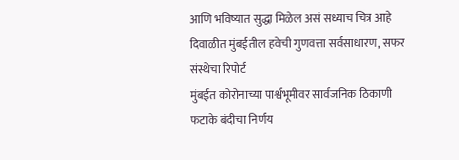आणि भविष्यात सुद्धा मिळेल असं सध्याच चित्र आहे
दिवाळीत मुंबईतील हवेची गुणवत्ता सर्वसाधारण, सफर संस्थेचा रिपोर्ट
मुंबईत कोरोनाच्या पार्श्वभूमीवर सार्वजनिक ठिकाणी फटाके बंदीचा निर्णय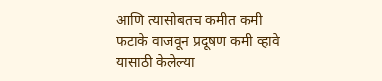आणि त्यासोबतच कमीत कमी फटाके वाजवून प्रदूषण कमी व्हावे यासाठी केलेल्या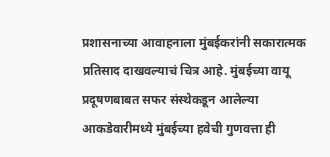प्रशासनाच्या आवाहनाला मुंबईकरांनी सकारात्मक प्रतिसाद दाखवल्याचं चित्र आहे. मुंबईच्या वायू प्रदूषणबाबत सफर संस्थेकडून आलेल्या आकडेवारीमध्ये मुंबईच्या हवेची गुणवत्ता ही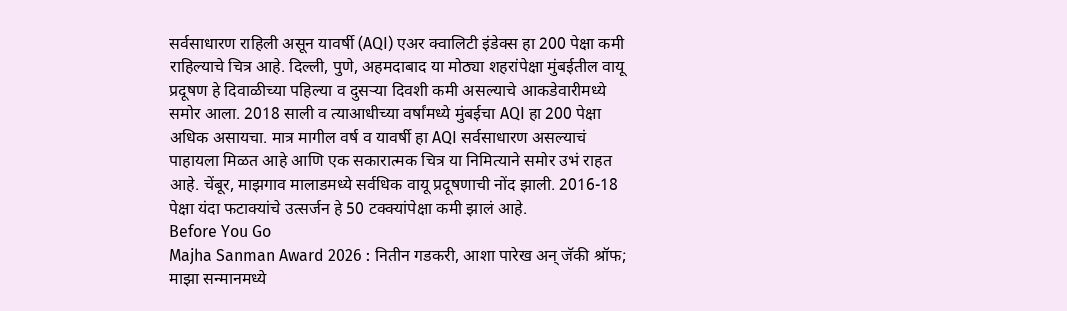सर्वसाधारण राहिली असून यावर्षी (AQI) एअर क्वालिटी इंडेक्स हा 200 पेक्षा कमी राहिल्याचे चित्र आहे. दिल्ली, पुणे, अहमदाबाद या मोठ्या शहरांपेक्षा मुंबईतील वायू प्रदूषण हे दिवाळीच्या पहिल्या व दुसऱ्या दिवशी कमी असल्याचे आकडेवारीमध्ये समोर आला. 2018 साली व त्याआधीच्या वर्षांमध्ये मुंबईचा AQI हा 200 पेक्षा अधिक असायचा. मात्र मागील वर्ष व यावर्षी हा AQI सर्वसाधारण असल्याचं पाहायला मिळत आहे आणि एक सकारात्मक चित्र या निमित्याने समोर उभं राहत आहे. चेंबूर, माझगाव मालाडमध्ये सर्वधिक वायू प्रदूषणाची नोंद झाली. 2016-18 पेक्षा यंदा फटाक्यांचे उत्सर्जन हे 50 टक्क्यांपेक्षा कमी झालं आहे.
Before You Go
Majha Sanman Award 2026 : नितीन गडकरी, आशा पारेख अन् जॅकी श्रॉफ; माझा सन्मानमध्ये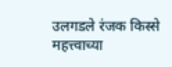उलगडले रंजक किस्से
महत्त्वाच्या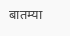बातम्या